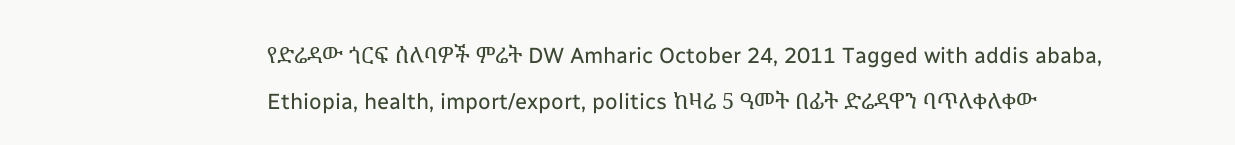የድሬዳው ጎርፍ ሰለባዎች ምሬት DW Amharic October 24, 2011 Tagged with addis ababa, Ethiopia, health, import/export, politics ከዛሬ 5 ዓመት በፊት ድሬዳዋን ባጥለቀለቀው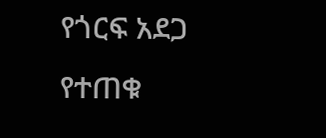የጎርፍ አደጋ የተጠቁ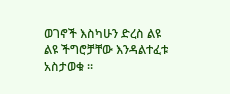ወገኖች እስካሁን ድረስ ልዩ ልዩ ችግሮቻቸው እንዳልተፈቱ አስታወቁ ።